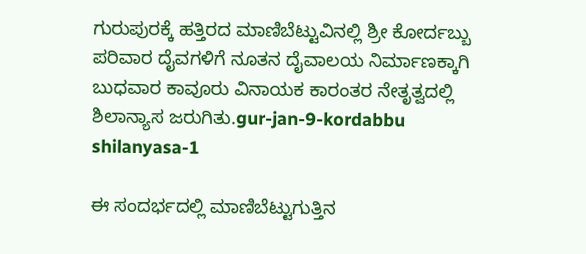ಗುರುಪುರಕ್ಕೆ ಹತ್ತಿರದ ಮಾಣಿಬೆಟ್ಟುವಿನಲ್ಲಿ ಶ್ರೀ ಕೋರ್ದಬ್ಬು ಪರಿವಾರ ದೈವಗಳಿಗೆ ನೂತನ ದೈವಾಲಯ ನಿರ್ಮಾಣಕ್ಕಾಗಿ ಬುಧವಾರ ಕಾವೂರು ವಿನಾಯಕ ಕಾರಂತರ ನೇತೃತ್ವದಲ್ಲಿ ಶಿಲಾನ್ಯಾಸ ಜರುಗಿತು.gur-jan-9-kordabbu shilanyasa-1

ಈ ಸಂದರ್ಭದಲ್ಲಿ ಮಾಣಿಬೆಟ್ಟುಗುತ್ತಿನ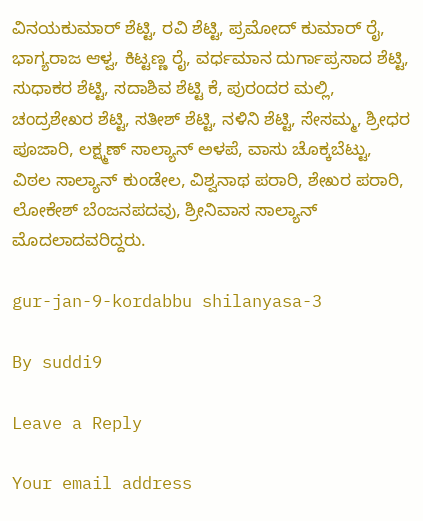ವಿನಯಕುಮಾರ್ ಶೆಟ್ಟಿ, ರವಿ ಶೆಟ್ಟಿ, ಪ್ರಮೋದ್ ಕುಮಾರ್ ರೈ, ಭಾಗ್ಯರಾಜ ಆಳ್ವ, ಕಿಟ್ಟಣ್ಣ ರೈ, ವರ್ಧಮಾನ ದುರ್ಗಾಪ್ರಸಾದ ಶೆಟ್ಟಿ, ಸುಧಾಕರ ಶೆಟ್ಟಿ, ಸದಾಶಿವ ಶೆಟ್ಟಿ ಕೆ, ಪುರಂದರ ಮಲ್ಲಿ, ಚಂದ್ರಶೇಖರ ಶೆಟ್ಟಿ, ಸತೀಶ್ ಶೆಟ್ಟಿ, ನಳಿನಿ ಶೆಟ್ಟಿ, ಸೇಸಮ್ಮ, ಶ್ರೀಧರ ಪೂಜಾರಿ, ಲಕ್ಷ್ಮಣ್ ಸಾಲ್ಯಾನ್ ಅಳಪೆ, ವಾಸು ಚೊಕ್ಕಬೆಟ್ಟು, ವಿಠಲ ಸಾಲ್ಯಾನ್ ಕುಂಡೇಲ, ವಿಶ್ವನಾಥ ಪರಾರಿ, ಶೇಖರ ಪರಾರಿ, ಲೋಕೇಶ್ ಬೆಂಜನಪದವು, ಶ್ರೀನಿವಾಸ ಸಾಲ್ಯಾನ್ ಮೊದಲಾದವರಿದ್ದರು.

gur-jan-9-kordabbu shilanyasa-3

By suddi9

Leave a Reply

Your email address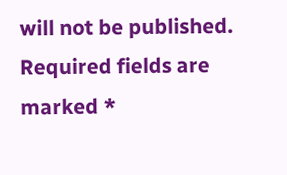will not be published. Required fields are marked *